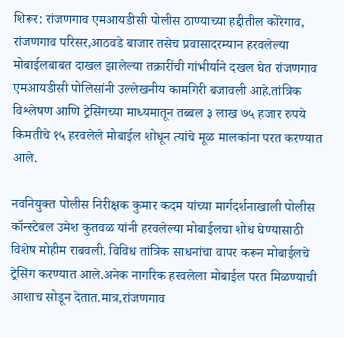शिरूर: रांजणगाव एमआयडीसी पोलीस ठाण्याच्या हद्दीतील कोरेगाव, रांजणगाव परिसर,आठवडे बाजार तसेच प्रवासादरम्यान हरवलेल्या मोबाईलबाबत दाखल झालेल्या तक्रारींची गांभीर्याने दखल घेत रांजणगाव एमआयडीसी पोलिसांनी उल्लेखनीय कामगिरी बजावली आहे.तांत्रिक विश्लेषण आणि ट्रेसिंगच्या माध्यमातून तब्बल ३ लाख ७५ हजार रुपये किमतीचे १५ हरवलेले मोबाईल शोधून त्यांचे मूळ मालकांना परत करण्यात आले.

नवनियुक्त पोलीस निरीक्षक कुमार कदम यांच्या मार्गदर्शनाखाली पोलीस कॉन्स्टेबल उमेश कुतवळ यांनी हरवलेल्या मोबाईलचा शोध घेण्यासाठी विशेष मोहीम राबवली. विविध तांत्रिक साधनांचा वापर करून मोबाईलचे ट्रेसिंग करण्यात आले.अनेक नागरिक हरवलेला मोबाईल परत मिळण्याची आशाच सोडून देतात.मात्र,रांजणगाव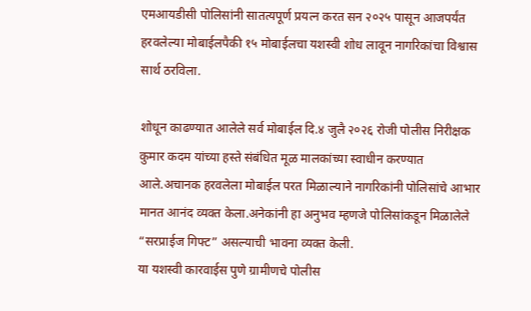एमआयडीसी पोलिसांनी सातत्यपूर्ण प्रयत्न करत सन २०२५ पासून आजपर्यंत हरवलेल्या मोबाईलपैकी १५ मोबाईलचा यशस्वी शोध लावून नागरिकांचा विश्वास सार्थ ठरविला.

शोधून काढण्यात आलेले सर्व मोबाईल दि.४ जुलै २०२६ रोजी पोलीस निरीक्षक कुमार कदम यांच्या हस्ते संबंधित मूळ मालकांच्या स्वाधीन करण्यात आले.अचानक हरवलेला मोबाईल परत मिळाल्याने नागरिकांनी पोलिसांचे आभार मानत आनंद व्यक्त केला.अनेकांनी हा अनुभव म्हणजे पोलिसांकडून मिळालेले “सरप्राईज गिफ्ट” असल्याची भावना व्यक्त केली.
या यशस्वी कारवाईस पुणे ग्रामीणचे पोलीस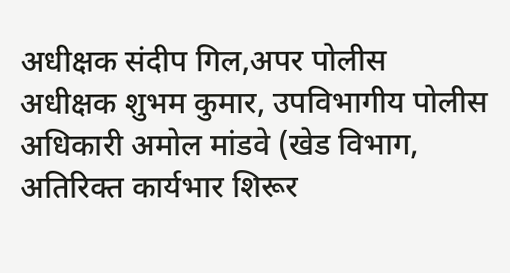अधीक्षक संदीप गिल,अपर पोलीस अधीक्षक शुभम कुमार, उपविभागीय पोलीस अधिकारी अमोल मांडवे (खेड विभाग, अतिरिक्त कार्यभार शिरूर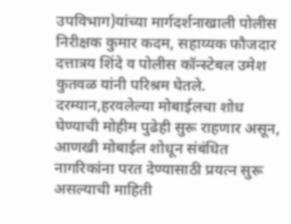उपविभाग)यांच्या मार्गदर्शनाखाली पोलीस निरीक्षक कुमार कदम, सहाय्यक फौजदार दत्तात्रय शिंदे व पोलीस कॉन्स्टेबल उमेश कुतवळ यांनी परिश्रम घेतले.
दरम्यान,हरवलेल्या मोबाईलचा शोध घेण्याची मोहीम पुढेही सुरू राहणार असून, आणखी मोबाईल शोधून संबंधित नागरिकांना परत देण्यासाठी प्रयत्न सुरू असल्याची माहिती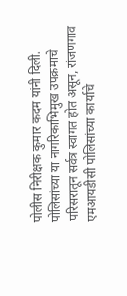पोलीस निरीक्षक कुमार कदम यांनी दिली. पोलिसांच्या या नागरिकाभिमुख उपक्रमाचे परिसरातून सर्वत्र स्वागत होत असून, रांजणगाव एमआयडीसी पोलिसांच्या कार्याचे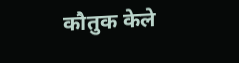कौतुक केले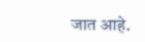जात आहे.